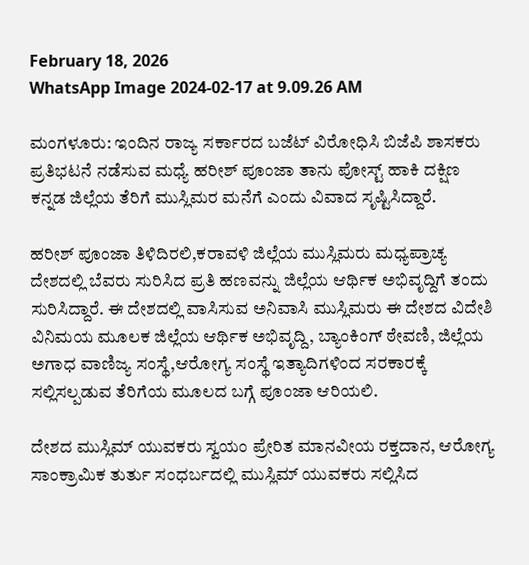February 18, 2026
WhatsApp Image 2024-02-17 at 9.09.26 AM

ಮಂಗಳೂರು: ಇಂದಿನ ರಾಜ್ಯ ಸರ್ಕಾರದ ಬಜೆಟ್ ವಿರೋಧಿಸಿ ಬಿಜೆಪಿ ಶಾಸಕರು ಪ್ರತಿಭಟನೆ ನಡೆಸುವ ಮಧ್ಯೆ ಹರೀಶ್ ಪೂಂಜಾ ತಾನು ಪೋಸ್ಟ್ ಹಾಕಿ ದಕ್ಷಿಣ ಕನ್ನಡ ಜಿಲ್ಲೆಯ ತೆರಿಗೆ ಮುಸ್ಲಿಮರ ಮನೆಗೆ ಎಂದು ವಿವಾದ ಸೃಷ್ಟಿಸಿದ್ದಾರೆ.

ಹರೀಶ್ ಪೂಂಜಾ ತಿಳಿದಿರಲಿ,ಕರಾವಳಿ ಜಿಲ್ಲೆಯ ಮುಸ್ಲಿಮರು ಮಧ್ಯಪ್ರಾಚ್ಯ ದೇಶದಲ್ಲಿ ಬೆವರು ಸುರಿಸಿದ ಪ್ರತಿ ಹಣವನ್ನು ಜಿಲ್ಲೆಯ ಆರ್ಥಿಕ ಅಭಿವೃದ್ದಿಗೆ ತಂದು ಸುರಿಸಿದ್ದಾರೆ. ಈ ದೇಶದಲ್ಲಿ ವಾಸಿಸುವ ಅನಿವಾಸಿ ಮುಸ್ಲಿಮರು ಈ ದೇಶದ ವಿದೇಶಿ ವಿನಿಮಯ ಮೂಲಕ ಜಿಲ್ಲೆಯ ಆರ್ಥಿಕ ಅಭಿವೃದ್ದಿ, ಬ್ಯಾಂಕಿಂಗ್ ಠೇವಣಿ, ಜಿಲ್ಲೆಯ ಅಗಾಧ ವಾಣಿಜ್ಯ ಸಂಸ್ಥೆ,ಆರೋಗ್ಯ ಸಂಸ್ಥೆ ಇತ್ಯಾದಿಗಳಿಂದ ಸರಕಾರಕ್ಕೆ ಸಲ್ಲಿಸಲ್ಪಡುವ ತೆರಿಗೆಯ ಮೂಲದ ಬಗ್ಗೆ ಪೂಂಜಾ ಆರಿಯಲಿ.

ದೇಶದ ಮುಸ್ಲಿಮ್ ಯುವಕರು ಸ್ವಯಂ ಪ್ರೇರಿತ ಮಾನವೀಯ ರಕ್ತದಾನ, ಆರೋಗ್ಯ ಸಾಂಕ್ರಾಮಿಕ ತುರ್ತು ಸಂಧರ್ಬದಲ್ಲಿ ಮುಸ್ಲಿಮ್ ಯುವಕರು ಸಲ್ಲಿಸಿದ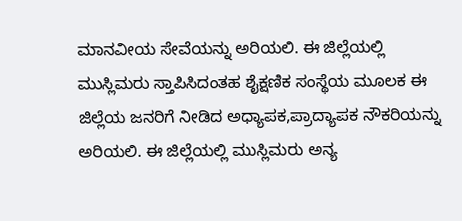ಮಾನವೀಯ ಸೇವೆಯನ್ನು ಅರಿಯಲಿ. ಈ ಜಿಲ್ಲೆಯಲ್ಲಿ ಮುಸ್ಲಿಮರು ಸ್ತಾಪಿಸಿದಂತಹ ಶೈಕ್ಷಣಿಕ ಸಂಸ್ಥೆಯ ಮೂಲಕ ಈ ಜಿಲ್ಲೆಯ ಜನರಿಗೆ ನೀಡಿದ ಅಧ್ಯಾಪಕ,ಪ್ರಾದ್ಯಾಪಕ ನೌಕರಿಯನ್ನು ಅರಿಯಲಿ. ಈ ಜಿಲ್ಲೆಯಲ್ಲಿ ಮುಸ್ಲಿಮರು ಅನ್ಯ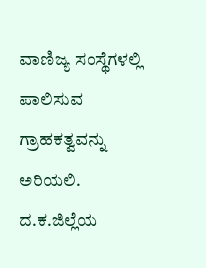ವಾಣಿಜ್ಯ ಸಂಸ್ಥೆಗಳಲ್ಲಿ ಪಾಲಿಸುವ ಗ್ರಾಹಕತ್ವವನ್ನು ಅರಿಯಲಿ. ದ.ಕ.ಜಿಲ್ಲೆಯ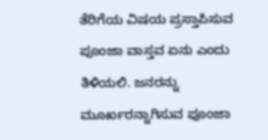ತೆರಿಗೆಯ ವಿಷಯ ಪ್ರಸ್ತಾಪಿಸುವ ಪೂಂಜಾ ವಾಸ್ತವ ಏನು ಎಂದು ತಿಳಿಯಲಿ. ಜನರನ್ನು ಮೂರ್ಖರನ್ನಾಗಿಸುವ ಪೂಂಜಾ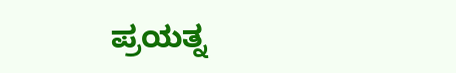ಪ್ರಯತ್ನ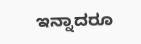ಇನ್ನಾದರೂ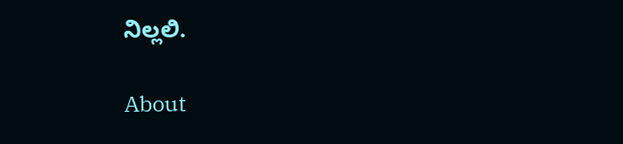ನಿಲ್ಲಲಿ.

About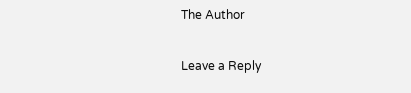The Author

Leave a Reply